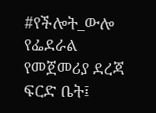#የችሎት_ውሎ
የፌደራል የመጀመሪያ ደረጃ ፍርድ ቤት፤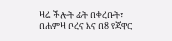ዛሬ ችሎት ፊት በቀረቡት፣ በሐምዛ ቦረና እና በ8 የጃዋር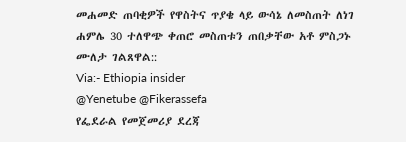መሐመድ ጠባቂዎች የዋስትና ጥያቄ ላይ ውሳኔ ለመስጠት ለነገ ሐምሌ 30 ተለዋጭ ቀጠሮ መስጠቱን ጠበቃቸው አቶ ምስጋኑ ሙለታ ገልጸዋል::
Via:- Ethiopia insider
@Yenetube @Fikerassefa
የፌደራል የመጀመሪያ ደረጃ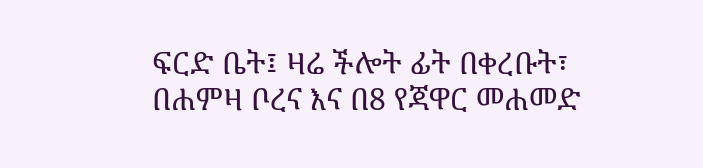ፍርድ ቤት፤ ዛሬ ችሎት ፊት በቀረቡት፣ በሐምዛ ቦረና እና በ8 የጃዋር መሐመድ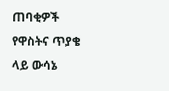ጠባቂዎች የዋስትና ጥያቄ ላይ ውሳኔ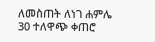ለመስጠት ለነገ ሐምሌ 30 ተለዋጭ ቀጠሮ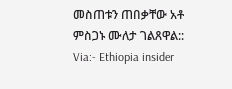መስጠቱን ጠበቃቸው አቶ ምስጋኑ ሙለታ ገልጸዋል::
Via:- Ethiopia insider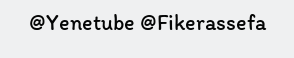@Yenetube @Fikerassefa